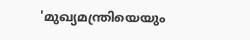'മുഖ്യമന്ത്രിയെയും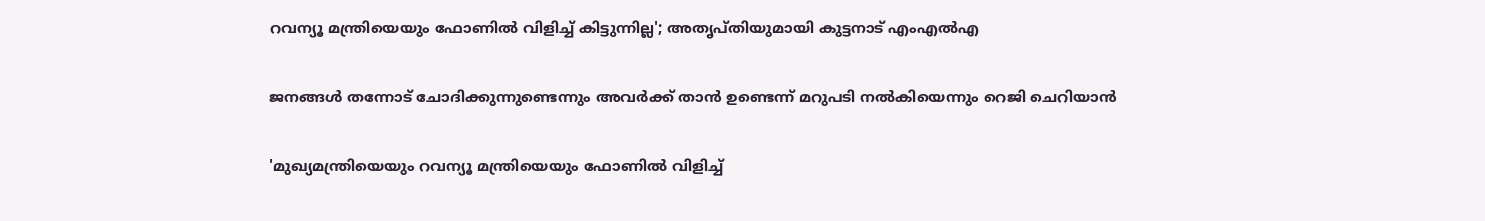റവന്യൂ മന്ത്രിയെയും ഫോണില്‍ വിളിച്ച് കിട്ടുന്നില്ല'; അതൃപ്തിയുമായി കുട്ടനാട് എംഎല്‍എ

ജനങ്ങള്‍ തന്നോട് ചോദിക്കുന്നുണ്ടെന്നും അവര്‍ക്ക് താന്‍ ഉണ്ടെന്ന് മറുപടി നല്‍കിയെന്നും റെജി ചെറിയാന്‍

'മുഖ്യമന്ത്രിയെയും റവന്യൂ മന്ത്രിയെയും ഫോണില്‍ വിളിച്ച്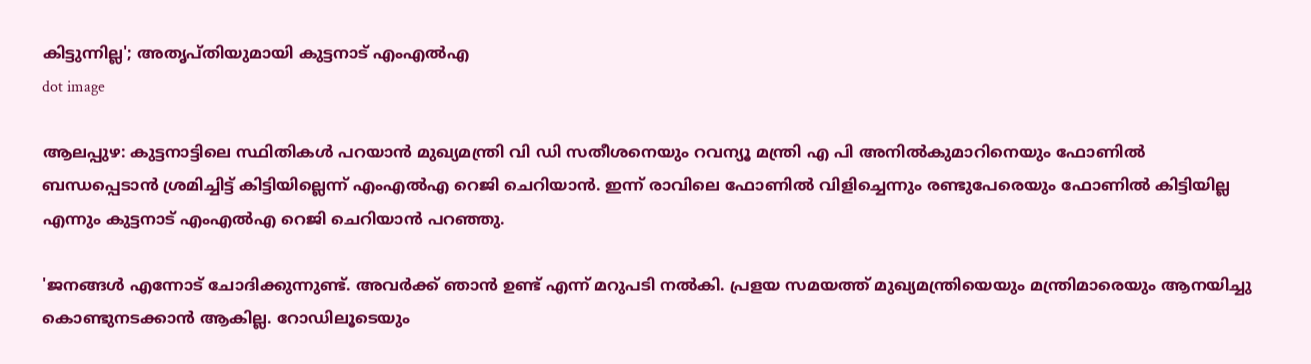കിട്ടുന്നില്ല'; അതൃപ്തിയുമായി കുട്ടനാട് എംഎല്‍എ
dot image

ആലപ്പുഴ: കുട്ടനാട്ടിലെ സ്ഥിതികള്‍ പറയാന്‍ മുഖ്യമന്ത്രി വി ഡി സതീശനെയും റവന്യൂ മന്ത്രി എ പി അനില്‍കുമാറിനെയും ഫോണില്‍ ബന്ധപ്പെടാന്‍ ശ്രമിച്ചിട്ട് കിട്ടിയില്ലെന്ന് എംഎല്‍എ റെജി ചെറിയാന്‍. ഇന്ന് രാവിലെ ഫോണില്‍ വിളിച്ചെന്നും രണ്ടുപേരെയും ഫോണില്‍ കിട്ടിയില്ല എന്നും കുട്ടനാട് എംഎല്‍എ റെജി ചെറിയാന്‍ പറഞ്ഞു.

'ജനങ്ങള്‍ എന്നോട് ചോദിക്കുന്നുണ്ട്. അവര്‍ക്ക് ഞാന്‍ ഉണ്ട് എന്ന് മറുപടി നല്‍കി. പ്രളയ സമയത്ത് മുഖ്യമന്ത്രിയെയും മന്ത്രിമാരെയും ആനയിച്ചു കൊണ്ടുനടക്കാന്‍ ആകില്ല. റോഡിലൂടെയും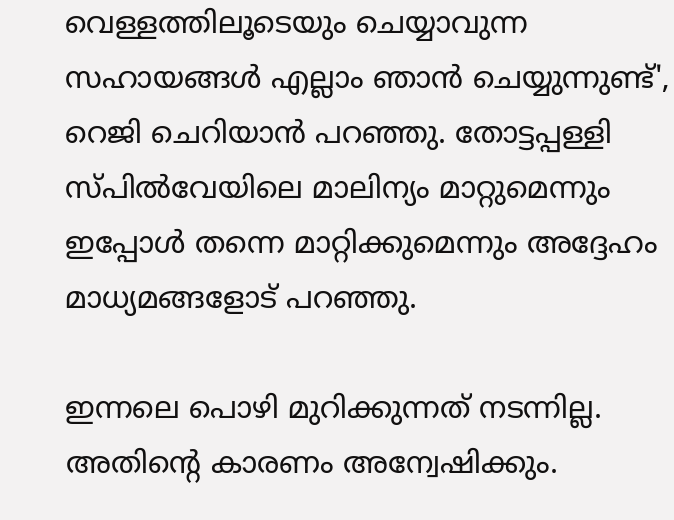വെള്ളത്തിലൂടെയും ചെയ്യാവുന്ന സഹായങ്ങള്‍ എല്ലാം ഞാന്‍ ചെയ്യുന്നുണ്ട്', റെജി ചെറിയാന്‍ പറഞ്ഞു. തോട്ടപ്പള്ളി സ്പില്‍വേയിലെ മാലിന്യം മാറ്റുമെന്നും ഇപ്പോള്‍ തന്നെ മാറ്റിക്കുമെന്നും അദ്ദേഹം മാധ്യമങ്ങളോട് പറഞ്ഞു.

ഇന്നലെ പൊഴി മുറിക്കുന്നത് നടന്നില്ല. അതിന്റെ കാരണം അന്വേഷിക്കും.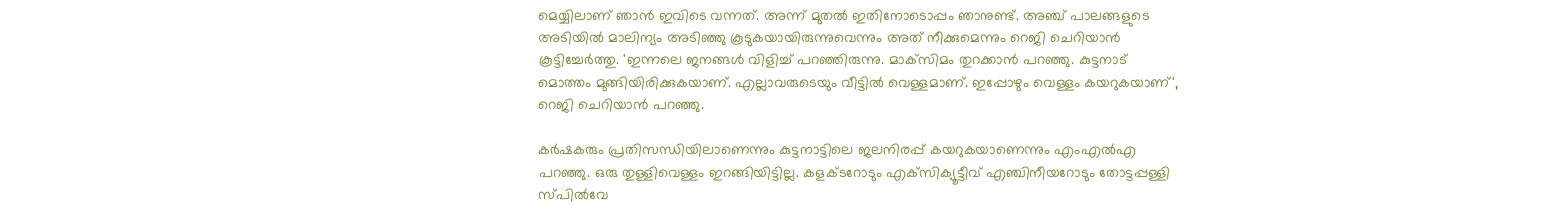മെയ്യിലാണ് ഞാന്‍ ഇവിടെ വന്നത്. അന്ന് മുതല്‍ ഇതിനോടൊപ്പം ഞാനുണ്ട്. അഞ്ച് പാലങ്ങളുടെ അടിയില്‍ മാലിന്യം അടിഞ്ഞു കൂടുകയായിരുന്നുവെന്നും അത് നീക്കുമെന്നും റെജി ചെറിയാന്‍ കൂട്ടിച്ചേര്‍ത്തു. 'ഇന്നലെ ജനങ്ങള്‍ വിളിച്ച് പറഞ്ഞിരുന്നു. മാക്‌സിമം തുറക്കാന്‍ പറഞ്ഞു. കുട്ടനാട് മൊത്തം മുങ്ങിയിരിക്കുകയാണ്. എല്ലാവരുടെയും വീട്ടില്‍ വെള്ളമാണ്. ഇപ്പോഴും വെള്ളം കയറുകയാണ്', റെജി ചെറിയാന്‍ പറഞ്ഞു.

കര്‍ഷകരും പ്രതിസന്ധിയിലാണെന്നും കുട്ടനാട്ടിലെ ജലനിരപ്പ് കയറുകയാണെന്നും എംഎല്‍എ പറഞ്ഞു. ഒരു തുള്ളിവെള്ളം ഇറങ്ങിയിട്ടില്ല. കളക്ടറോടും എക്‌സിക്യൂട്ടീവ് എഞ്ചിനീയറോടും തോട്ടപ്പള്ളി സ്പില്‍വേ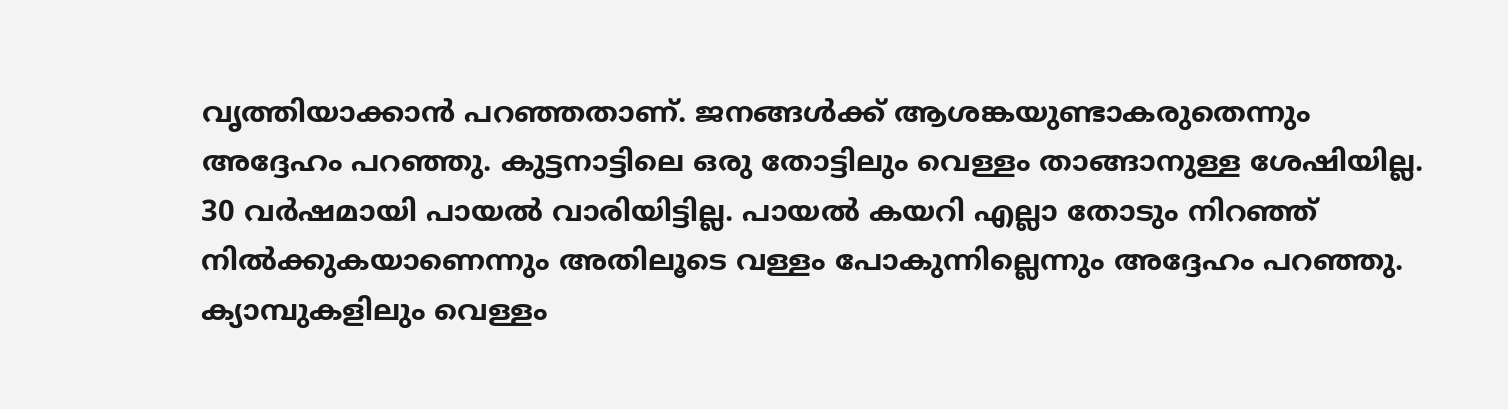വൃത്തിയാക്കാന്‍ പറഞ്ഞതാണ്. ജനങ്ങള്‍ക്ക് ആശങ്കയുണ്ടാകരുതെന്നും അദ്ദേഹം പറഞ്ഞു. കുട്ടനാട്ടിലെ ഒരു തോട്ടിലും വെള്ളം താങ്ങാനുള്ള ശേഷിയില്ല. 30 വര്‍ഷമായി പായല്‍ വാരിയിട്ടില്ല. പായല്‍ കയറി എല്ലാ തോടും നിറഞ്ഞ് നില്‍ക്കുകയാണെന്നും അതിലൂടെ വള്ളം പോകുന്നില്ലെന്നും അദ്ദേഹം പറഞ്ഞു. ക്യാമ്പുകളിലും വെള്ളം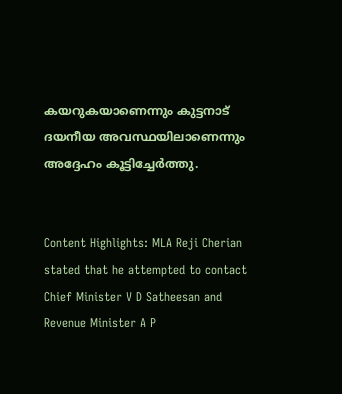കയറുകയാണെന്നും കുട്ടനാട് ദയനീയ അവസ്ഥയിലാണെന്നും അദ്ദേഹം കൂട്ടിച്ചേര്‍ത്തു.


Content Highlights: MLA Reji Cherian stated that he attempted to contact Chief Minister V D Satheesan and Revenue Minister A P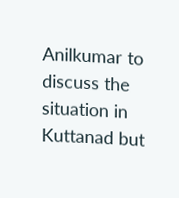Anilkumar to discuss the situation in Kuttanad but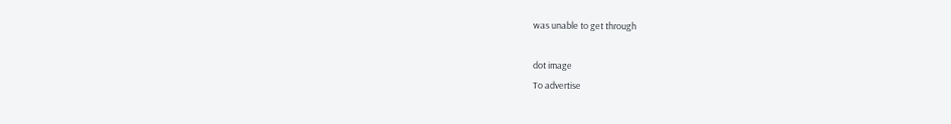was unable to get through

dot image
To advertise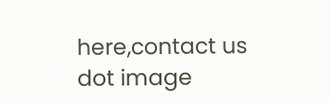here,contact us
dot image